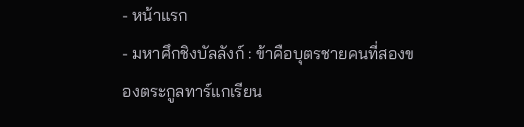- หน้าแรก
- มหาศึกชิงบัลลังก์ : ข้าคือบุตรชายคนที่สองของตระกูลทาร์แกเรียน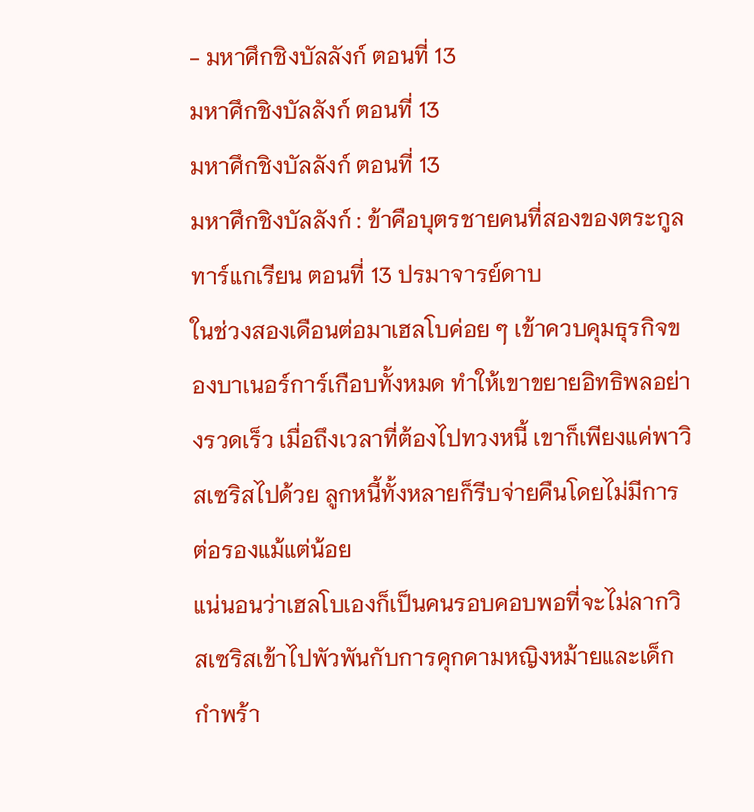- มหาศึกชิงบัลลังก์ ตอนที่ 13
มหาศึกชิงบัลลังก์ ตอนที่ 13
มหาศึกชิงบัลลังก์ ตอนที่ 13
มหาศึกชิงบัลลังก์ : ข้าคือบุตรชายคนที่สองของตระกูลทาร์แกเรียน ตอนที่ 13 ปรมาจารย์ดาบ
ในช่วงสองเดือนต่อมาเฮลโบค่อย ๆ เข้าควบคุมธุรกิจของบาเนอร์การ์เกือบทั้งหมด ทำให้เขาขยายอิทธิพลอย่างรวดเร็ว เมื่อถึงเวลาที่ต้องไปทวงหนี้ เขาก็เพียงแค่พาวิสเซริสไปด้วย ลูกหนี้ทั้งหลายก็รีบจ่ายคืนโดยไม่มีการต่อรองแม้แต่น้อย
แน่นอนว่าเฮลโบเองก็เป็นคนรอบคอบพอที่จะไม่ลากวิสเซริสเข้าไปพัวพันกับการคุกคามหญิงหม้ายและเด็กกำพร้า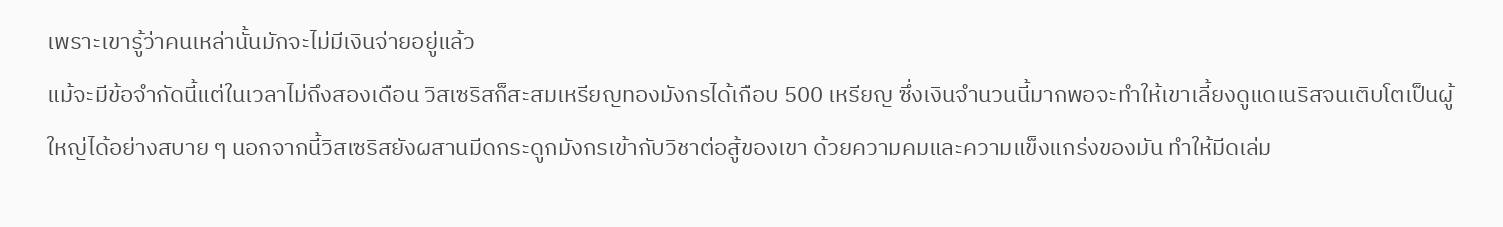เพราะเขารู้ว่าคนเหล่านั้นมักจะไม่มีเงินจ่ายอยู่แล้ว
แม้จะมีข้อจำกัดนี้แต่ในเวลาไม่ถึงสองเดือน วิสเซริสก็สะสมเหรียญทองมังกรได้เกือบ 500 เหรียญ ซึ่งเงินจำนวนนี้มากพอจะทำให้เขาเลี้ยงดูแดเนริสจนเติบโตเป็นผู้ใหญ่ได้อย่างสบาย ๆ นอกจากนี้วิสเซริสยังผสานมีดกระดูกมังกรเข้ากับวิชาต่อสู้ของเขา ด้วยความคมและความแข็งแกร่งของมัน ทำให้มีดเล่ม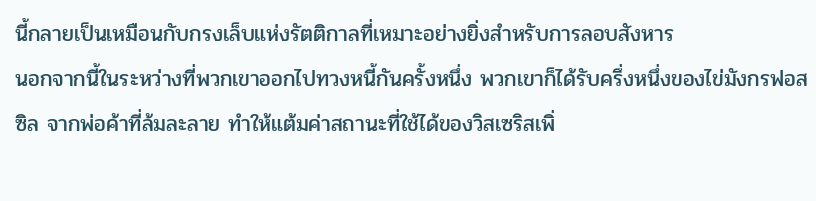นี้กลายเป็นเหมือนกับกรงเล็บแห่งรัตติกาลที่เหมาะอย่างยิ่งสำหรับการลอบสังหาร
นอกจากนี้ในระหว่างที่พวกเขาออกไปทวงหนี้กันครั้งหนึ่ง พวกเขาก็ได้รับครึ่งหนึ่งของไข่มังกรฟอสซิล จากพ่อค้าที่ล้มละลาย ทำให้แต้มค่าสถานะที่ใช้ได้ของวิสเซริสเพิ่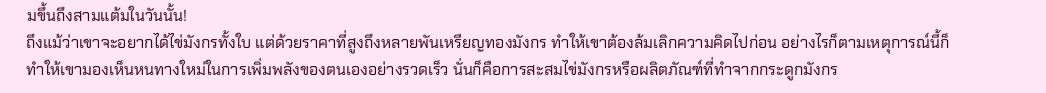มขึ้นถึงสามแต้มในวันนั้น!
ถึงแม้ว่าเขาจะอยากได้ไข่มังกรทั้งใบ แต่ด้วยราคาที่สูงถึงหลายพันเหรียญทองมังกร ทำให้เขาต้องล้มเลิกความคิดไปก่อน อย่างไรก็ตามเหตุการณ์นี้ก็ทำให้เขามองเห็นหนทางใหม่ในการเพิ่มพลังของตนเองอย่างรวดเร็ว นั่นก็คือการสะสมไข่มังกรหรือผลิตภัณฑ์ที่ทำจากกระดูกมังกร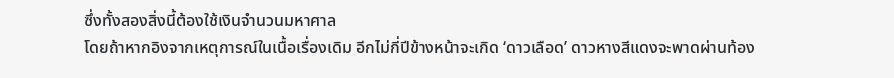ซึ่งทั้งสองสิ่งนี้ต้องใช้เงินจำนวนมหาศาล
โดยถ้าหากอิงจากเหตุการณ์ในเนื้อเรื่องเดิม อีกไม่กี่ปีข้างหน้าจะเกิด ‘ดาวเลือด’ ดาวหางสีแดงจะพาดผ่านท้อง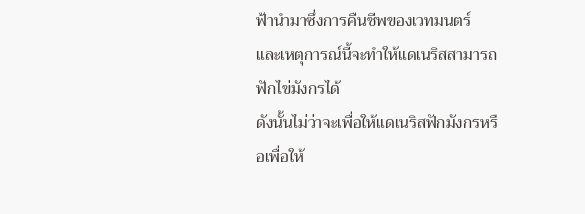ฟ้านำมาซึ่งการคืนชีพของเวทมนตร์ และเหตุการณ์นี้จะทำให้แดเนริสสามารถฟักไข่มังกรได้
ดังนั้นไม่ว่าจะเพื่อให้แดเนริสฟักมังกรหรือเพื่อให้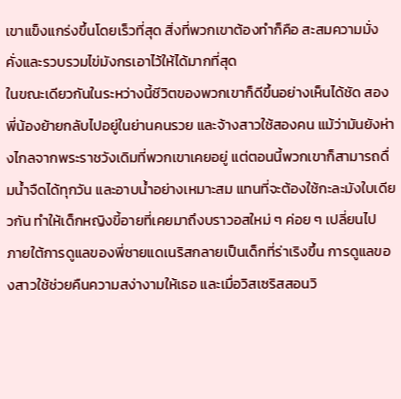เขาแข็งแกร่งขึ้นโดยเร็วที่สุด สิ่งที่พวกเขาต้องทำก็คือ สะสมความมั่งคั่งและรวบรวมไข่มังกรเอาไว้ให้ได้มากที่สุด
ในขณะเดียวกันในระหว่างนี้ชีวิตของพวกเขาก็ดีขึ้นอย่างเห็นได้ชัด สองพี่น้องย้ายกลับไปอยู่ในย่านคนรวย และจ้างสาวใช้สองคน แม้ว่ามันยังห่างไกลจากพระราชวังเดิมที่พวกเขาเคยอยู่ แต่ตอนนี้พวกเขาก็สามารถดื่มน้ำจืดได้ทุกวัน และอาบน้ำอย่างเหมาะสม แทนที่จะต้องใช้กะละมังใบเดียวกัน ทำให้เด็กหญิงขี้อายที่เคยมาถึงบราวอสใหม่ ๆ ค่อย ๆ เปลี่ยนไป
ภายใต้การดูแลของพี่ชายแดเนริสกลายเป็นเด็กที่ร่าเริงขึ้น การดูแลของสาวใช้ช่วยคืนความสง่างามให้เธอ และเมื่อวิสเซริสสอนวิ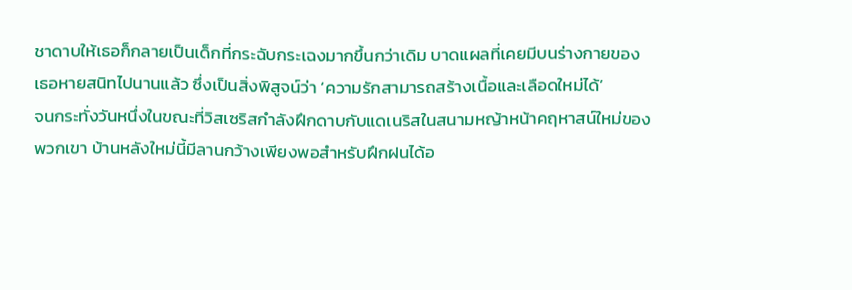ชาดาบให้เธอก็กลายเป็นเด็กที่กระฉับกระเฉงมากขึ้นกว่าเดิม บาดแผลที่เคยมีบนร่างกายของเธอหายสนิทไปนานแล้ว ซึ่งเป็นสิ่งพิสูจน์ว่า ‘ความรักสามารถสร้างเนื้อและเลือดใหม่ได้’
จนกระทั่งวันหนึ่งในขณะที่วิสเซริสกำลังฝึกดาบกับแดเนริสในสนามหญ้าหน้าคฤหาสน์ใหม่ของพวกเขา บ้านหลังใหม่นี้มีลานกว้างเพียงพอสำหรับฝึกฝนได้อ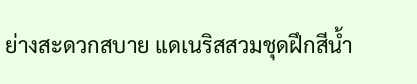ย่างสะดวกสบาย แดเนริสสวมชุดฝึกสีน้ำ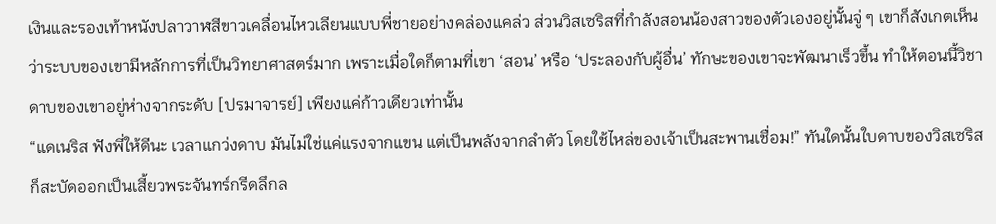เงินและรองเท้าหนังปลาวาฬสีขาวเคลื่อนไหวเลียนแบบพี่ชายอย่างคล่องแคล่ว ส่วนวิสเซริสที่กำลังสอนน้องสาวของตัวเองอยู่นั้นจู่ ๆ เขาก็สังเกตเห็นว่าระบบของเขามีหลักการที่เป็นวิทยาศาสตร์มาก เพราะเมื่อใดก็ตามที่เขา ‘สอน’ หรือ ‘ประลองกับผู้อื่น’ ทักษะของเขาจะพัฒนาเร็วขึ้น ทำให้ตอนนี้วิชาดาบของเขาอยู่ห่างจากระดับ [ปรมาจารย์] เพียงแค่ก้าวเดียวเท่านั้น
“แดเนริส ฟังพี่ให้ดีนะ เวลาแกว่งดาบ มันไม่ใช่แค่แรงจากแขน แต่เป็นพลังจากลำตัว โดยใช้ไหล่ของเจ้าเป็นสะพานเชื่อม!” ทันใดนั้นใบดาบของวิสเซริสก็สะบัดออกเป็นเสี้ยวพระจันทร์กรีดลึกล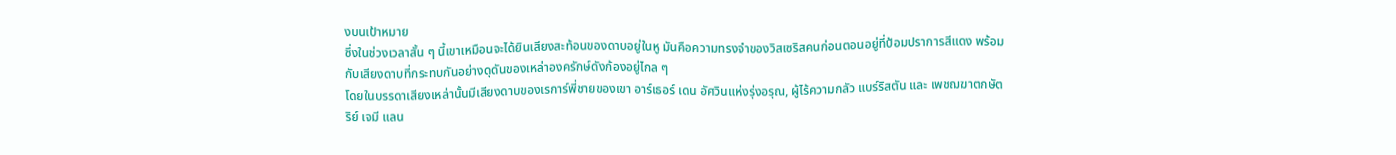งบนเป้าหมาย
ซึ่งในช่วงเวลาสั้น ๆ นี้เขาเหมือนจะได้ยินเสียงสะท้อนของดาบอยู่ในหู มันคือความทรงจำของวิสเซริสคนก่อนตอนอยู่ที่ป้อมปราการสีแดง พร้อมกับเสียงดาบที่กระทบกันอย่างดุดันของเหล่าองครักษ์ดังก้องอยู่ไกล ๆ
โดยในบรรดาเสียงเหล่านั้นมีเสียงดาบของเรการ์พี่ชายของเขา อาร์เธอร์ เดน อัศวินแห่งรุ่งอรุณ, ผู้ไร้ความกลัว แบร์ริสตัน และ เพชฌฆาตกษัตริย์ เจมี แลน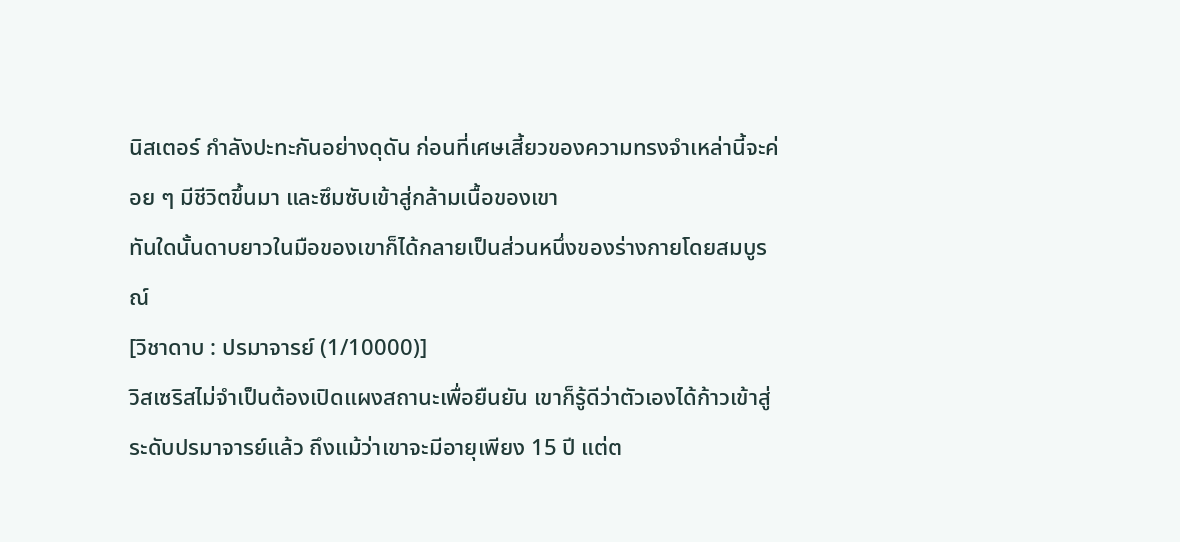นิสเตอร์ กำลังปะทะกันอย่างดุดัน ก่อนที่เศษเสี้ยวของความทรงจำเหล่านี้จะค่อย ๆ มีชีวิตขึ้นมา และซึมซับเข้าสู่กล้ามเนื้อของเขา
ทันใดนั้นดาบยาวในมือของเขาก็ได้กลายเป็นส่วนหนึ่งของร่างกายโดยสมบูรณ์
[วิชาดาบ : ปรมาจารย์ (1/10000)]
วิสเซริสไม่จำเป็นต้องเปิดแผงสถานะเพื่อยืนยัน เขาก็รู้ดีว่าตัวเองได้ก้าวเข้าสู่ระดับปรมาจารย์แล้ว ถึงแม้ว่าเขาจะมีอายุเพียง 15 ปี แต่ต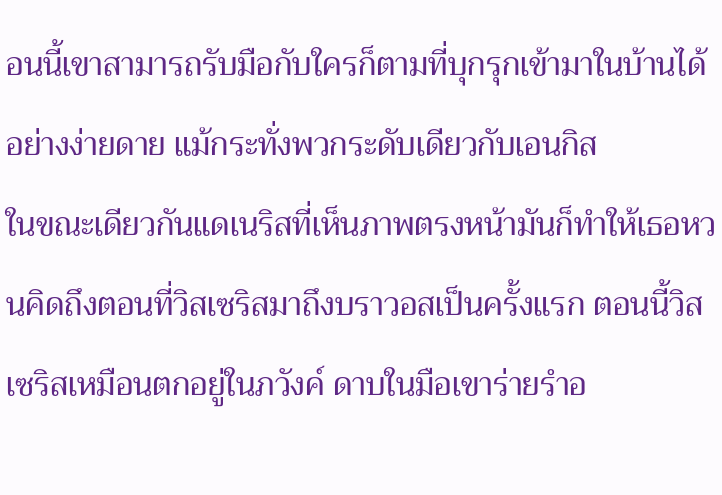อนนี้เขาสามารถรับมือกับใครก็ตามที่บุกรุกเข้ามาในบ้านได้อย่างง่ายดาย แม้กระทั่งพวกระดับเดียวกับเอนกิส
ในขณะเดียวกันแดเนริสที่เห็นภาพตรงหน้ามันก็ทำให้เธอหวนคิดถึงตอนที่วิสเซริสมาถึงบราวอสเป็นครั้งแรก ตอนนี้วิสเซริสเหมือนตกอยู่ในภวังค์ ดาบในมือเขาร่ายรำอ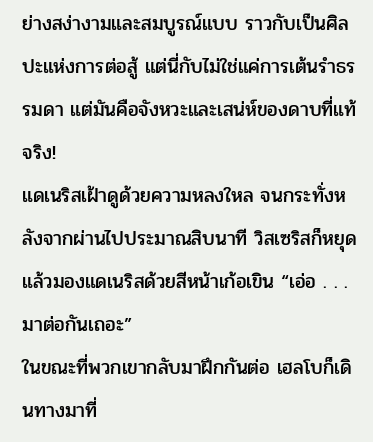ย่างสง่างามและสมบูรณ์แบบ ราวกับเป็นศิลปะแห่งการต่อสู้ แต่นี่กับไม่ใช่แค่การเต้นรำธรรมดา แต่มันคือจังหวะและเสน่ห์ของดาบที่แท้จริง!
แดเนริสเฝ้าดูด้วยความหลงใหล จนกระทั่งหลังจากผ่านไปประมาณสิบนาที วิสเซริสก็หยุดแล้วมองแดเนริสด้วยสีหน้าเก้อเขิน “เอ่อ . . . มาต่อกันเถอะ”
ในขณะที่พวกเขากลับมาฝึกกันต่อ เฮลโบก็เดินทางมาที่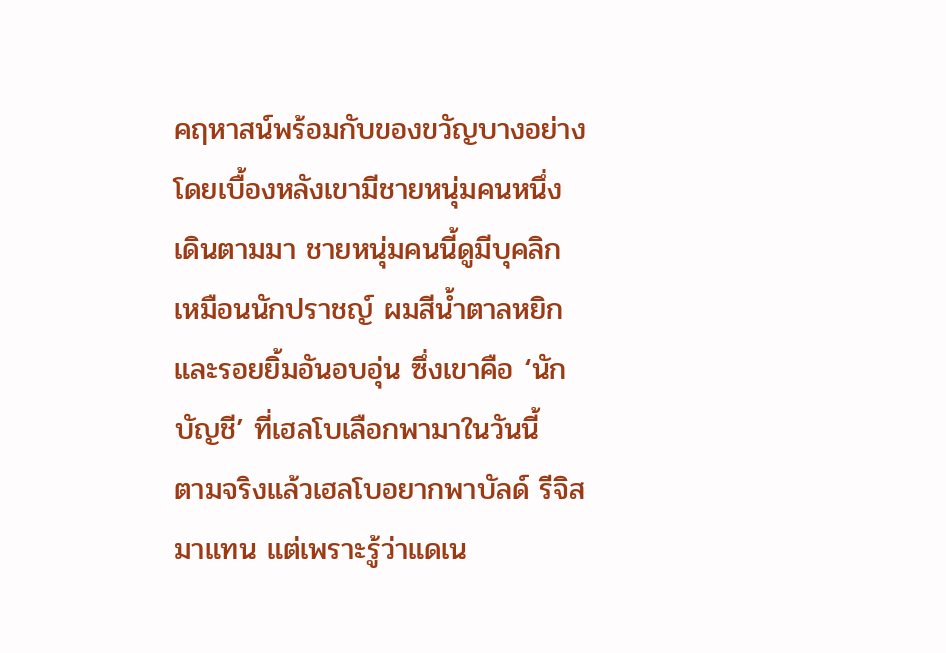คฤหาสน์พร้อมกับของขวัญบางอย่าง โดยเบื้องหลังเขามีชายหนุ่มคนหนึ่งเดินตามมา ชายหนุ่มคนนี้ดูมีบุคลิกเหมือนนักปราชญ์ ผมสีน้ำตาลหยิก และรอยยิ้มอันอบอุ่น ซึ่งเขาคือ ‘นักบัญชี’ ที่เฮลโบเลือกพามาในวันนี้
ตามจริงแล้วเฮลโบอยากพาบัลด์ รีจิสมาแทน แต่เพราะรู้ว่าแดเน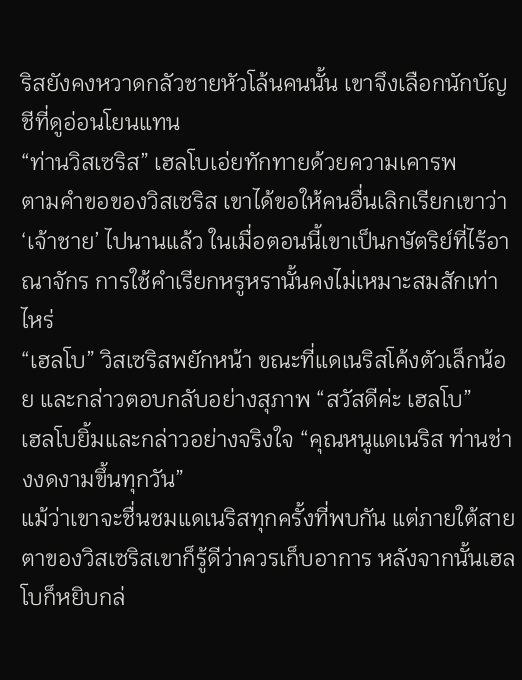ริสยังคงหวาดกลัวชายหัวโล้นคนนั้น เขาจึงเลือกนักบัญชีที่ดูอ่อนโยนแทน
“ท่านวิสเซริส” เฮลโบเอ่ยทักทายด้วยความเคารพ
ตามคำขอของวิสเซริส เขาได้ขอให้คนอื่นเลิกเรียกเขาว่า ‘เจ้าชาย’ ไปนานแล้ว ในเมื่อตอนนี้เขาเป็นกษัตริย์ที่ไร้อาณาจักร การใช้คำเรียกหรูหรานั้นคงไม่เหมาะสมสักเท่าไหร่
“เฮลโบ” วิสเซริสพยักหน้า ขณะที่แดเนริสโค้งตัวเล็กน้อย และกล่าวตอบกลับอย่างสุภาพ “สวัสดีค่ะ เฮลโบ”
เฮลโบยิ้มและกล่าวอย่างจริงใจ “คุณหนูแดเนริส ท่านช่างงดงามขึ้นทุกวัน”
แม้ว่าเขาจะชื่นชมแดเนริสทุกครั้งที่พบกัน แต่ภายใต้สายตาของวิสเซริสเขาก็รู้ดีว่าควรเก็บอาการ หลังจากนั้นเฮลโบก็หยิบกล่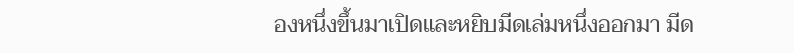องหนึ่งขึ้นมาเปิดและหยิบมีดเล่มหนึ่งออกมา มีด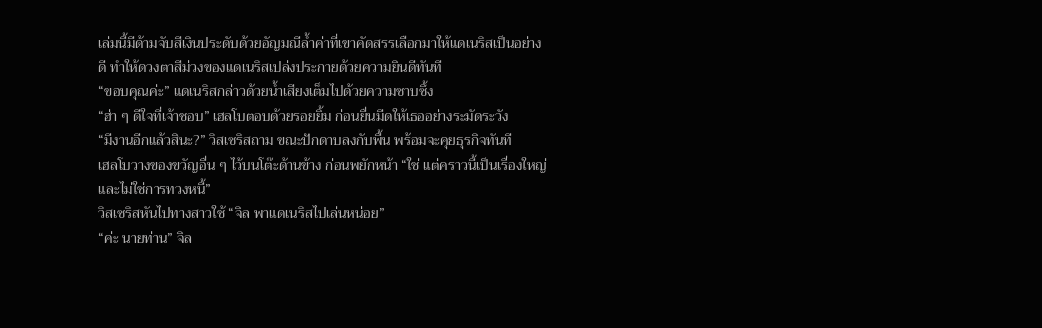เล่มนี้มีด้ามจับสีเงินประดับด้วยอัญมณีล้ำค่าที่เขาคัดสรรเลือกมาให้แดเนริสเป็นอย่างดี ทำให้ดวงตาสีม่วงของแดเนริสเปล่งประกายด้วยความยินดีทันที
“ขอบคุณค่ะ” แดเนริสกล่าวด้วยน้ำเสียงเต็มไปด้วยความซาบซึ้ง
“ฮ่า ๆ ดีใจที่เจ้าชอบ” เฮลโบตอบด้วยรอยยิ้ม ก่อนยื่นมีดให้เธออย่างระมัดระวัง
“มีงานอีกแล้วสินะ?” วิสเซริสถาม ขณะปักดาบลงกับพื้น พร้อมจะคุยธุรกิจทันที
เฮลโบวางของขวัญอื่น ๆ ไว้บนโต๊ะด้านข้าง ก่อนพยักหน้า “ใช่ แต่คราวนี้เป็นเรื่องใหญ่ และไม่ใช่การทวงหนี้”
วิสเซริสหันไปทางสาวใช้ “จิล พาแดเนริสไปเล่นหน่อย”
“ค่ะ นายท่าน” จิล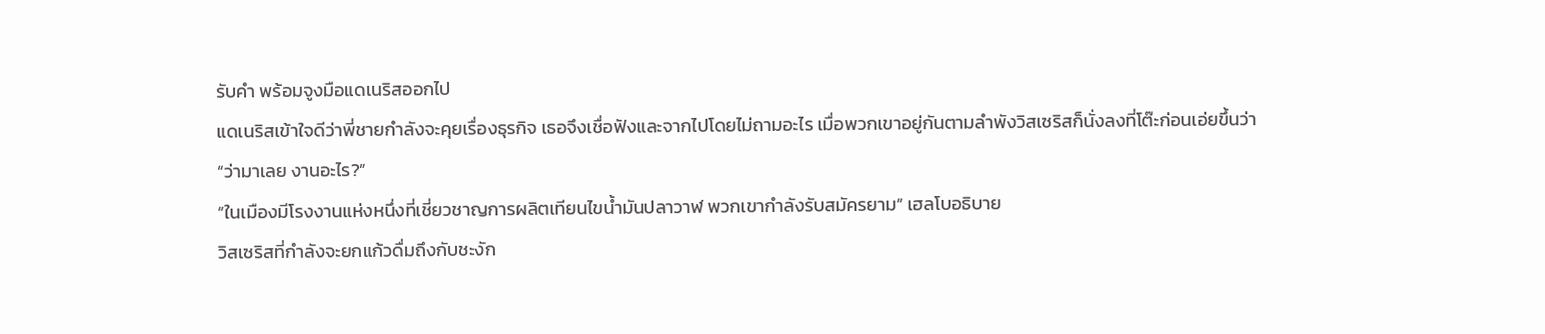รับคำ พร้อมจูงมือแดเนริสออกไป
แดเนริสเข้าใจดีว่าพี่ชายกำลังจะคุยเรื่องธุรกิจ เธอจึงเชื่อฟังและจากไปโดยไม่ถามอะไร เมื่อพวกเขาอยู่กันตามลำพังวิสเซริสก็นั่งลงที่โต๊ะก่อนเอ่ยขึ้นว่า “ว่ามาเลย งานอะไร?”
“ในเมืองมีโรงงานแห่งหนึ่งที่เชี่ยวชาญการผลิตเทียนไขน้ำมันปลาวาฬ พวกเขากำลังรับสมัครยาม” เฮลโบอธิบาย
วิสเซริสที่กำลังจะยกแก้วดื่มถึงกับชะงัก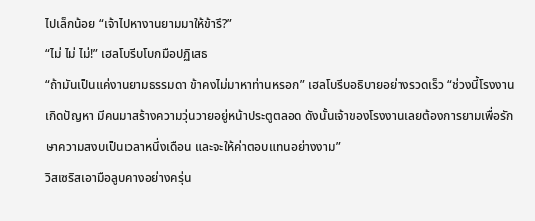ไปเล็กน้อย “เจ้าไปหางานยามมาให้ข้ารึ?”
“ไม่ ไม่ ไม่!” เฮลโบรีบโบกมือปฏิเสธ
“ถ้ามันเป็นแค่งานยามธรรมดา ข้าคงไม่มาหาท่านหรอก” เฮลโบรีบอธิบายอย่างรวดเร็ว “ช่วงนี้โรงงานเกิดปัญหา มีคนมาสร้างความวุ่นวายอยู่หน้าประตูตลอด ดังนั้นเจ้าของโรงงานเลยต้องการยามเพื่อรักษาความสงบเป็นเวลาหนึ่งเดือน และจะให้ค่าตอบแทนอย่างงาม”
วิสเซริสเอามือลูบคางอย่างครุ่น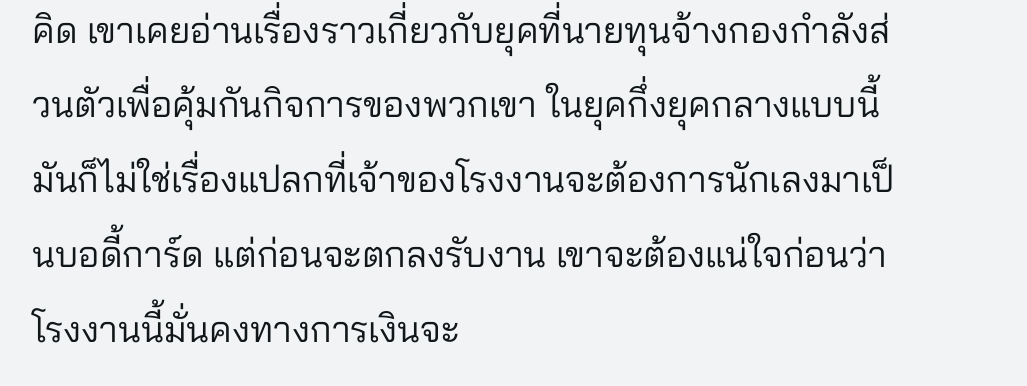คิด เขาเคยอ่านเรื่องราวเกี่ยวกับยุคที่นายทุนจ้างกองกำลังส่วนตัวเพื่อคุ้มกันกิจการของพวกเขา ในยุคกึ่งยุคกลางแบบนี้ มันก็ไม่ใช่เรื่องแปลกที่เจ้าของโรงงานจะต้องการนักเลงมาเป็นบอดี้การ์ด แต่ก่อนจะตกลงรับงาน เขาจะต้องแน่ใจก่อนว่าโรงงานนี้มั่นคงทางการเงินจะ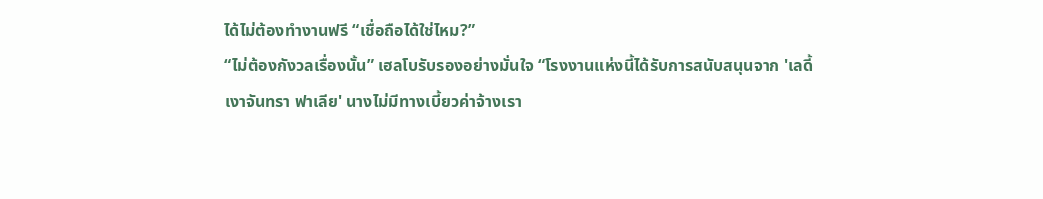ได้ไม่ต้องทำงานฟรี “เชื่อถือได้ใช่ไหม?”
“ไม่ต้องกังวลเรื่องนั้น” เฮลโบรับรองอย่างมั่นใจ “โรงงานแห่งนี้ได้รับการสนับสนุนจาก 'เลดี้เงาจันทรา ฟาเลีย' นางไม่มีทางเบี้ยวค่าจ้างเรา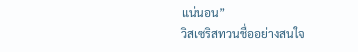แน่นอน”
วิสเซริสทวนชื่ออย่างสนใจ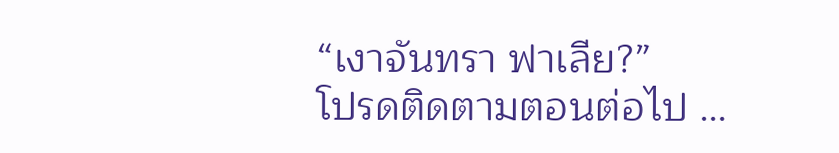“เงาจันทรา ฟาเลีย?”
โปรดติดตามตอนต่อไป …